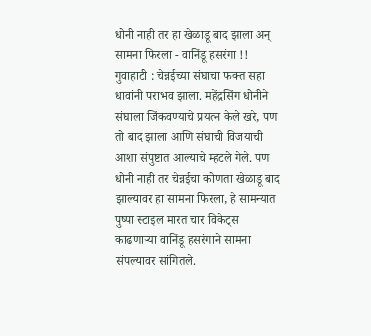धोनी नाही तर हा खेळाडू बाद झाला अन् सामना फिरला - वानिंडू हसरंगा !!
गुवाहाटी : चेन्नईच्या संघाचा फक्त सहा धावांनी पराभव झाला. महेंद्रसिंग धोनीने संघाला जिंकवण्याचे प्रयत्न केले खरे, पण तो बाद झाला आणि संघाची विजयाची आशा संपुष्टात आल्याचे म्हटले गेले. पण धोनी नाही तर चेन्नईचा कोणता खेळाडू बाद झाल्यावर हा सामना फिरला, हे सामन्यात पुष्पा स्टाइल मारत चार विकेट्स काढणाऱ्या वानिंडू हसरंगाने सामना संपल्यावर सांगितले.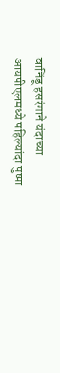वानिंडू हसरंगाने यंदाच्या आयपीएलमध्ये पहिल्यांदा पुष्पा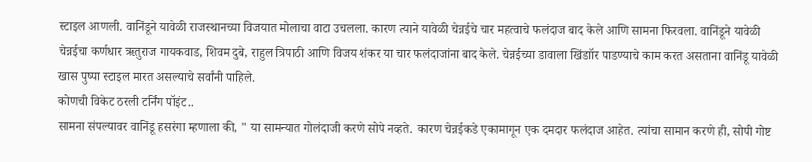स्टाइल आणली. वानिंडूने यावेळी राजस्थानच्या विजयात मोलाचा वाटा उचलला. कारण त्याने यावेळी चेन्नईचे चार महत्वाचे फलंदाज बाद केले आणि सामना फिरवला. वानिंडूने यावेळी चेन्नईचा कर्णधार ऋतुराज गायकवाड, शिवम दुबे, राहुल त्रिपाठी आणि विजय शंकर या चार फलंदाजांना बाद केले. चेन्नईच्या डावाला खिंडाॉर पाडण्याचे काम करत असताना वानिंडू यावेळी खास पुष्पा स्टाइल मारत असल्याचे सर्वांनी पाहिले.
कोणची विकेट ठरली टर्निंग पॉइंट..
सामना संपल्यावर वानिंडू हसरंगा म्हणाला की, " या सामन्यात गोलंदाजी करणे सोपे नव्हते. कारण चेन्नईकडे एकामागून एक दमदार फलंदाज आहेत. त्यांचा सामान करणे ही, सोपी गोष्ट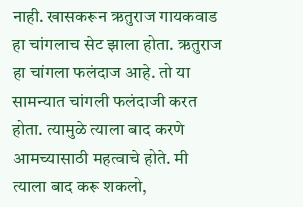नाही. खासकरून ऋतुराज गायकवाड हा चांगलाच सेट झाला होता. ऋतुराज हा चांगला फलंदाज आहे. तो या सामन्यात चांगली फलंदाजी करत होता. त्यामुळे त्याला बाद करणे आमच्यासाठी महत्वाचे होते. मी त्याला बाद करू शकलो,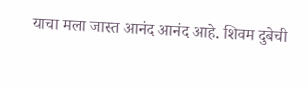याचा मला जास्त आनंद आनंद आहे. शिवम दुबेची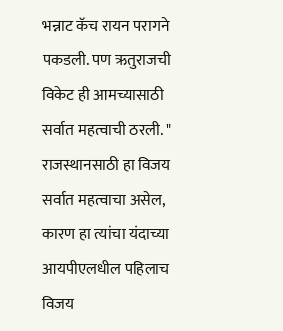भन्नाट कॅच रायन परागने पकडली. पण ऋतुराजची विकेट ही आमच्यासाठी सर्वात महत्वाची ठरली. "
राजस्थानसाठी हा विजय सर्वात महत्वाचा असेल, कारण हा त्यांचा यंदाच्या आयपीएलधील पहिलाच विजय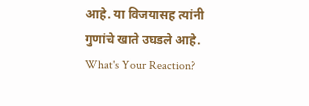आहे. या विजयासह त्यांनी गुणांचे खाते उघडले आहे.
What's Your Reaction?